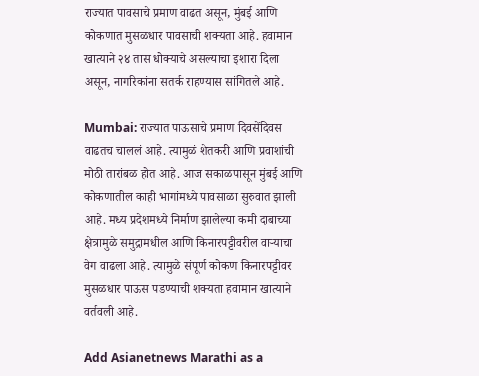राज्यात पावसाचे प्रमाण वाढत असून, मुंबई आणि कोकणात मुसळधार पावसाची शक्यता आहे. हवामान खात्याने २४ तास धोक्याचे असल्याचा इशारा दिला असून, नागरिकांना सतर्क राहण्यास सांगितले आहे.

Mumbai: राज्यात पाऊसाचे प्रमाण दिवसेंदिवस वाढतच चाललं आहे. त्यामुळं शेतकरी आणि प्रवाशांची मोठी तारांबळ होत आहे. आज सकाळपासून मुंबई आणि कोकणातील काही भागांमध्ये पावसाळा सुरुवात झाली आहे. मध्य प्रदेशमध्ये निर्माण झालेल्या कमी दाबाच्या क्षेत्रामुळे समुद्रामधील आणि किनारपट्टीवरील वाऱ्याचा वेग वाढला आहे. त्यामुळे संपूर्ण कोकण किनारपट्टीवर मुसळधार पाऊस पडण्याची शक्यता हवामान खात्याने वर्तवली आहे.

Add Asianetnews Marathi as a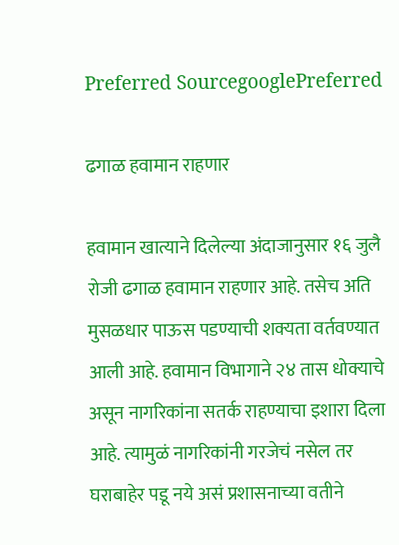Preferred SourcegooglePreferred

ढगाळ हवामान राहणार

हवामान खात्याने दिलेल्या अंदाजानुसार १६ जुलै रोजी ढगाळ हवामान राहणार आहे. तसेच अति मुसळधार पाऊस पडण्याची शक्यता वर्तवण्यात आली आहे. हवामान विभागाने २४ तास धोक्याचे असून नागरिकांना सतर्क राहण्याचा इशारा दिला आहे. त्यामुळं नागरिकांनी गरजेचं नसेल तर घराबाहेर पडू नये असं प्रशासनाच्या वतीने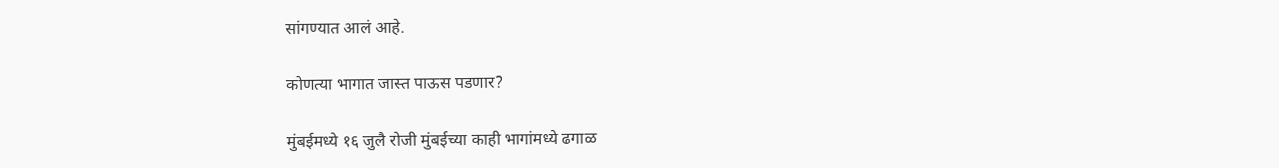सांगण्यात आलं आहे.

कोणत्या भागात जास्त पाऊस पडणार?

मुंबईमध्ये १६ जुलै रोजी मुंबईच्या काही भागांमध्ये ढगाळ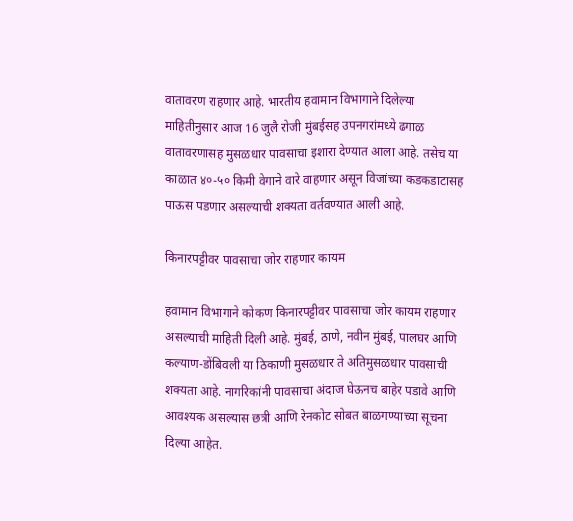वातावरण राहणार आहे. भारतीय हवामान विभागाने दिलेल्या माहितीनुसार आज 16 जुलै रोजी मुंबईसह उपनगरांमध्ये ढगाळ वातावरणासह मुसळधार पावसाचा इशारा देण्यात आला आहे. तसेच या काळात ४०-५० किमी वेगाने वारे वाहणार असून विजांच्या कडकडाटासह पाऊस पडणार असल्याची शक्यता वर्तवण्यात आली आहे.

किनारपट्टीवर पावसाचा जोर राहणार कायम

हवामान विभागाने कोकण किनारपट्टीवर पावसाचा जोर कायम राहणार असल्याची माहिती दिली आहे. मुंबई, ठाणे, नवीन मुंबई, पालघर आणि कल्याण-डोंबिवली या ठिकाणी मुसळधार ते अतिमुसळधार पावसाची शक्यता आहे. नागरिकांनी पावसाचा अंदाज घेऊनच बाहेर पडावे आणि आवश्यक असल्यास छत्री आणि रेनकोट सोबत बाळगण्याच्या सूचना दिल्या आहेत.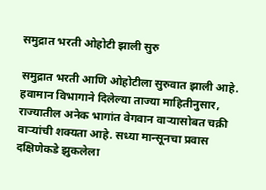समुद्रात भरती ओहोटी झाली सुरु

समुद्रात भरती आणि ओहोटीला सुरुवात झाली आहे. हवामान विभागाने दिलेल्या ताज्या माहितीनुसार, राज्यातील अनेक भागांत वेगवान वाऱ्यासोबत चक्री वाऱ्यांची शक्यता आहे. सध्या मान्सूनचा प्रवास दक्षिणेकडे झुकलेला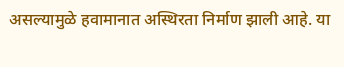असल्यामुळे हवामानात अस्थिरता निर्माण झाली आहे. या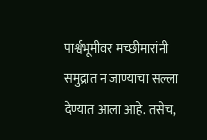पार्श्वभूमीवर मच्छीमारांनी समुद्रात न जाण्याचा सल्ला देण्यात आला आहे. तसेच,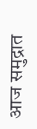आज समुद्रात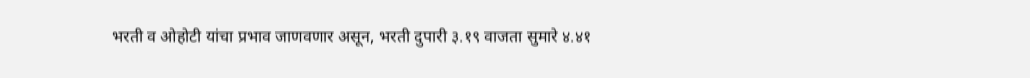भरती व ओहोटी यांचा प्रभाव जाणवणार असून, भरती दुपारी ३.१९ वाजता सुमारे ४.४१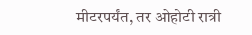मीटरपर्यंत, तर ओहोटी रात्री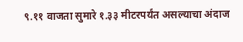९.११ वाजता सुमारे १.३३ मीटरपर्यंत असल्याचा अंदाज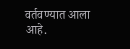वर्तवण्यात आला आहे.